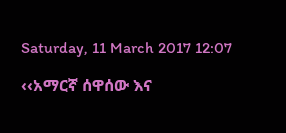Saturday, 11 March 2017 12:07

‹‹አማርኛ ሰዋሰው እና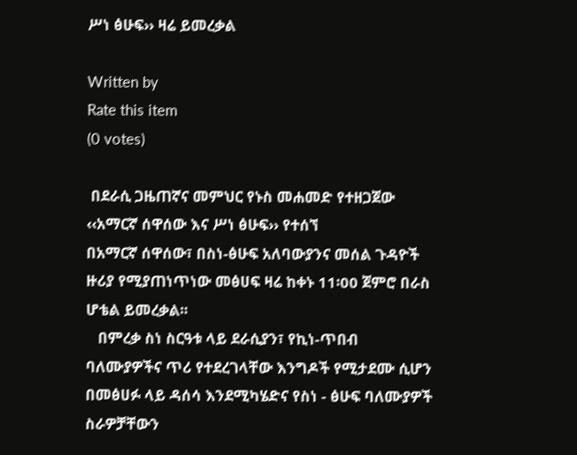ሥነ ፅሁፍ›› ዛሬ ይመረቃል

Written by
Rate this item
(0 votes)

 በደራሲ ጋዜጠኛና መምህር የኑስ መሐመድ የተዘጋጀው ‹‹አማርኛ ሰዋሰው እና ሥነ ፅሁፍ›› የተሰኘ
በአማርኛ ሰዋሰው፣ በስነ-ፅሁፍ አለባውያንና መሰል ጉዳዮች ዙሪያ የሚያጠነጥነው መፅሀፍ ዛሬ ከቀኑ 11፡00 ጀምሮ በራስ ሆቴል ይመረቃል፡፡
   በምረቃ ስነ ስርዓቱ ላይ ደራሲያን፣ የኪነ-ጥበብ ባለሙያዎችና ጥሪ የተደረገላቸው እንግዶች የሚታደሙ ሲሆን በመፅሀፉ ላይ ዳሰሳ እንደሚካሄድና የስነ - ፅሁፍ ባለሙያዎች ስራዎቻቸውን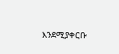እንደሚያቀርቡ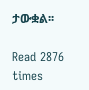ታውቋል፡፡

Read 2876 times